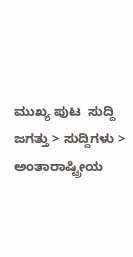ಮುಖ್ಯ ಪುಟ  ಸುದ್ದಿ ಜಗತ್ತು > ಸುದ್ದಿಗಳು > ಅಂತಾರಾಷ್ಟ್ರೀಯ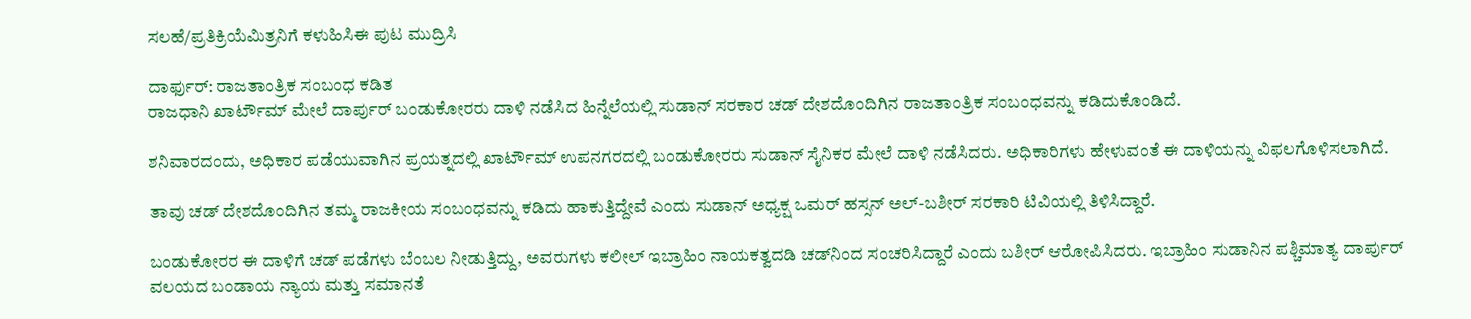ಸಲಹೆ/ಪ್ರತಿಕ್ರಿಯೆಮಿತ್ರನಿಗೆ ಕಳುಹಿಸಿಈ ಪುಟ ಮುದ್ರಿಸಿ

ದಾರ್ಫುರ್: ರಾಜತಾಂತ್ರಿಕ ಸಂಬಂಧ ಕಡಿತ
ರಾಜಧಾನಿ ಖಾರ್ಟೌಮ್ ಮೇಲೆ ದಾರ್ಪುರ್ ಬಂಡುಕೋರರು ದಾಳಿ ನಡೆಸಿದ ಹಿನ್ನೆಲೆಯಲ್ಲಿ ಸುಡಾನ್ ಸರಕಾರ ಚಡ್‌ ದೇಶದೊಂದಿಗಿನ ರಾಜತಾಂತ್ರಿಕ ಸಂಬಂಧವನ್ನು ಕಡಿದುಕೊಂಡಿದೆ.

ಶನಿವಾರದಂದು, ಅಧಿಕಾರ ಪಡೆಯುವಾಗಿನ ಪ್ರಯತ್ನದಲ್ಲಿ ಖಾರ್ಟೌಮ್ ಉಪನಗರದಲ್ಲಿ ಬಂಡುಕೋರರು ಸುಡಾನ್ ಸೈನಿಕರ ಮೇಲೆ ದಾಳಿ ನಡೆಸಿದರು. ಅಧಿಕಾರಿಗಳು ಹೇಳುವಂತೆ ಈ ದಾಳಿಯನ್ನು ವಿಫಲಗೊಳಿಸಲಾಗಿದೆ.

ತಾವು ಚಡ್ ದೇಶದೊಂದಿಗಿನ ತಮ್ಮ ರಾಜಕೀಯ ಸಂಬಂಧವನ್ನು ಕಡಿದು ಹಾಕುತ್ತಿದ್ದೇವೆ ಎಂದು ಸುಡಾನ್ ಅಧ್ಯಕ್ಷ ಒಮರ್ ಹಸ್ಸನ್ ಅಲ್-ಬಶೀರ್ ಸರಕಾರಿ ಟಿವಿಯಲ್ಲಿ ತಿಳಿಸಿದ್ದಾರೆ.

ಬಂಡುಕೋರರ ಈ ದಾಳಿಗೆ ಚಡ್ ಪಡೆಗಳು ಬೆಂಬಲ ನೀಡುತ್ತಿದ್ದು, ಅವರುಗಳು ಕಲೀಲ್ ಇಬ್ರಾಹಿಂ ನಾಯಕತ್ವದಡಿ ಚಡ್‌ನಿಂದ ಸಂಚರಿಸಿದ್ದಾರೆ ಎಂದು ಬಶೀರ್ ಆರೋಪಿಸಿದರು. ಇಬ್ರಾಹಿಂ ಸುಡಾನಿನ ಪಶ್ಚಿಮಾತ್ಯ ದಾರ್ಪುರ್ ವಲಯದ ಬಂಡಾಯ ನ್ಯಾಯ ಮತ್ತು ಸಮಾನತೆ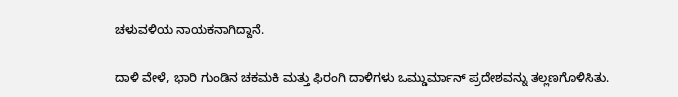ಚಳುವಳಿಯ ನಾಯಕನಾಗಿದ್ದಾನೆ.

ದಾಳಿ ವೇಳೆ, ಭಾರಿ ಗುಂಡಿನ ಚಕಮಕಿ ಮತ್ತು ಫಿರಂಗಿ ದಾಳಿಗಳು ಒಮ್ಡುರ್ಮಾನ್ ಪ್ರದೇಶವನ್ನು ತಲ್ಲಣಗೊಳಿಸಿತು.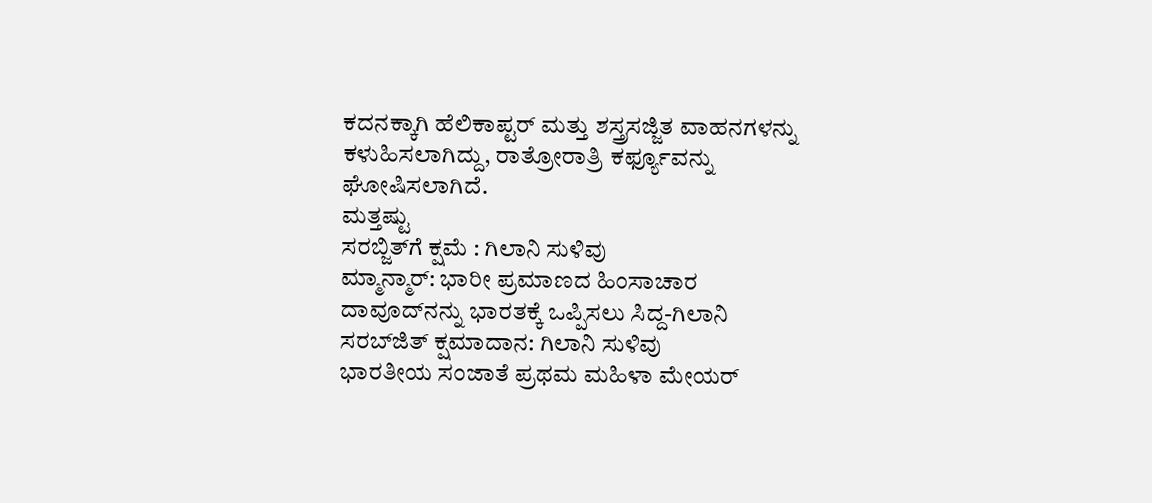ಕದನಕ್ಕಾಗಿ ಹೆಲಿಕಾಪ್ಟರ್ ಮತ್ತು ಶಸ್ತ್ರಸಜ್ಜಿತ ವಾಹನಗಳನ್ನು ಕಳುಹಿಸಲಾಗಿದ್ದು, ರಾತ್ರೋರಾತ್ರಿ ಕರ್ಫ್ಯೂವನ್ನು ಘೋಷಿಸಲಾಗಿದೆ.
ಮತ್ತಷ್ಟು
ಸರಬ್ಜಿತ್‌ಗೆ ಕ್ಷಮೆ : ಗಿಲಾನಿ ಸುಳಿವು
ಮ್ಮಾನ್ಮಾರ್: ಭಾರೀ ಪ್ರಮಾಣದ ಹಿಂಸಾಚಾರ
ದಾವೂದ್‌ನನ್ನು ಭಾರತಕ್ಕೆ ಒಪ್ಪಿಸಲು ಸಿದ್ದ-ಗಿಲಾನಿ
ಸರಬ್‌ಜಿತ್ ಕ್ಷಮಾದಾನ: ಗಿಲಾನಿ ಸುಳಿವು
ಭಾರತೀಯ ಸಂಜಾತೆ ಪ್ರಥಮ ಮಹಿಳಾ ಮೇಯರ್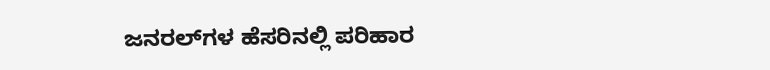ಜನರಲ್‌ಗಳ ಹೆಸರಿನಲ್ಲಿ ಪರಿಹಾರ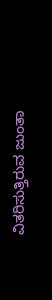ವಿತರಿಸುತ್ತಿರುವ ಜುಂತಾ